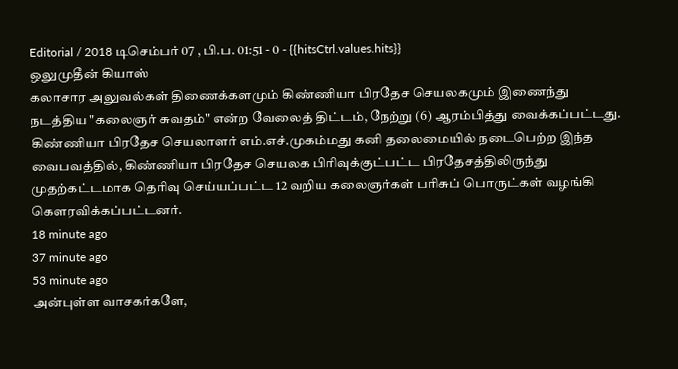Editorial / 2018 டிசெம்பர் 07 , பி.ப. 01:51 - 0 - {{hitsCtrl.values.hits}}
ஒலுமுதீன் கியாஸ்
கலாசார அலுவல்கள் திணைக்களமும் கிண்ணியா பிரதேச செயலகமும் இணைந்து நடத்திய "கலைஞர் சுவதம்" என்ற வேலைத் திட்டம், நேற்று (6) ஆரம்பித்து வைக்கப்பட்டது.
கிண்ணியா பிரதேச செயலாளர் எம்.எச்.முகம்மது கனி தலைமையில் நடைபெற்ற இந்த வைபவத்தில், கிண்ணியா பிரதேச செயலக பிரிவுக்குட்பட்ட பிரதேசத்திலிருந்து முதற்கட்டமாக தெரிவு செய்யப்பட்ட 12 வறிய கலைஞர்கள் பரிசுப் பொருட்கள் வழங்கி கெளரவிக்கப்பட்டனர்.
18 minute ago
37 minute ago
53 minute ago
அன்புள்ள வாசகர்களே,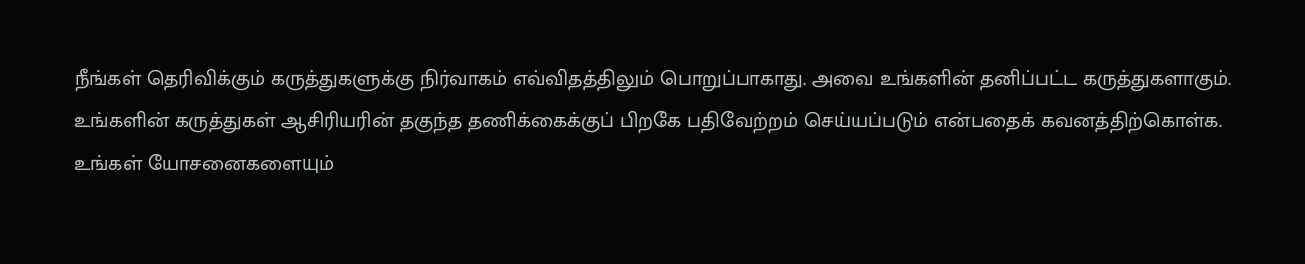நீங்கள் தெரிவிக்கும் கருத்துகளுக்கு நிர்வாகம் எவ்விதத்திலும் பொறுப்பாகாது. அவை உங்களின் தனிப்பட்ட கருத்துகளாகும். உங்களின் கருத்துகள் ஆசிரியரின் தகுந்த தணிக்கைக்குப் பிறகே பதிவேற்றம் செய்யப்படும் என்பதைக் கவனத்திற்கொள்க. உங்கள் யோசனைகளையும்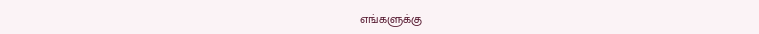எங்களுக்கு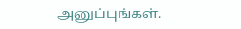அனுப்புங்கள்.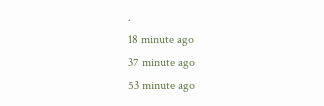.
18 minute ago
37 minute ago
53 minute ago